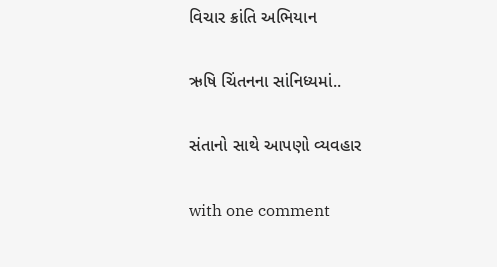વિચાર ક્રાંતિ અભિયાન

ઋષિ ચિંતનના સાંનિધ્યમાં..

સંતાનો સાથે આપણો વ્યવહાર

with one comment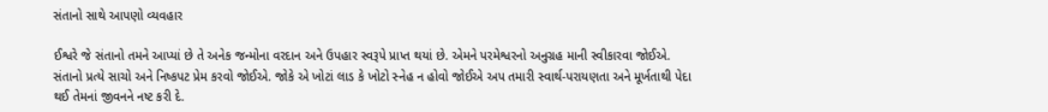સંતાનો સાથે આપણો વ્યવહાર

ઈશ્વરે જે સંતાનો તમને આપ્યાં છે તે અનેક જન્મોના વરદાન અને ઉપહાર સ્વરૂપે પ્રાપ્ત થયાં છે. એમને પરમેશ્વરનો અનુગ્રહ માની સ્વીકારવા જોઈએ. સંતાનો પ્રત્યે સાચો અને નિષ્કપટ પ્રેમ કરવો જોઈએ. જોકે એ ખોટાં લાડ કે ખોટો સ્નેહ ન હોવો જોઈએ અપ તમારી સ્વાર્થ-પરાયણતા અને મૂર્ખતાથી પેદા થઈ તેમનાં જીવનને નષ્ટ કરી દે.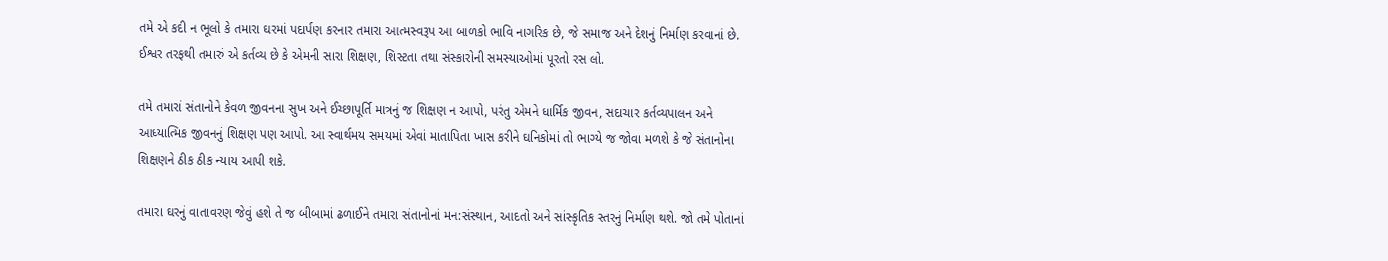તમે એ કદી ન ભૂલો કે તમારા ઘરમાં પદાર્પણ કરનાર તમારા આત્મસ્વરૂપ આ બાળકો ભાવિ નાગરિક છે, જે સમાજ અને દેશનું નિર્માણ કરવાનાં છે. ઈશ્વર તરફથી તમારું એ કર્તવ્ય છે કે એમની સારા શિક્ષણ, શિસ્ટતા તથા સંસ્કારોની સમસ્યાઓમાં પૂરતો રસ લો.

તમે તમારાં સંતાનોને કેવળ જીવનના સુખ અને ઈચ્છાપૂર્તિ માત્રનું જ શિક્ષણ ન આપો, પરંતુ એમને ધાર્મિક જીવન, સદાચાર કર્તવ્યપાલન અને આધ્યાત્મિક જીવનનું શિક્ષણ પણ આપો. આ સ્વાર્થમય સમયમાં એવાં માતાપિતા ખાસ કરીને ઘનિકોમાં તો ભાગ્યે જ જોવા મળશે કે જે સંતાનોના શિક્ષણને ઠીક ઠીક ન્યાય આપી શકે.

તમારા ઘરનું વાતાવરણ જેવું હશે તે જ બીબામાં ઢળાઈને તમારા સંતાનોનાં મન:સંસ્થાન, આદતો અને સાંસ્કૃતિક સ્તરનું નિર્માણ થશે. જો તમે પોતાનાં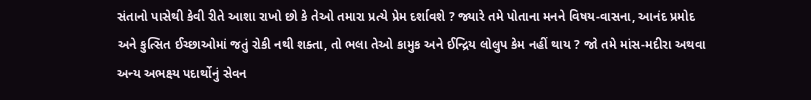સંતાનો પાસેથી કેવી રીતે આશા રાખો છો કે તેઓ તમારા પ્રત્યે પ્રેમ દર્શાવશે ? જ્યારે તમે પોતાના મનને વિષય-વાસના, આનંદ પ્રમોદ અને કુત્સિત ઈચ્છાઓમાં જતું રોકી નથી શક્તા, તો ભલા તેઓ કામુક અને ઈન્દ્રિય લોલુપ કેમ નહીં થાય ? જો તમે માંસ-મદીરા અથવા અન્ય અભક્ષ્ય પદાર્થોનું સેવન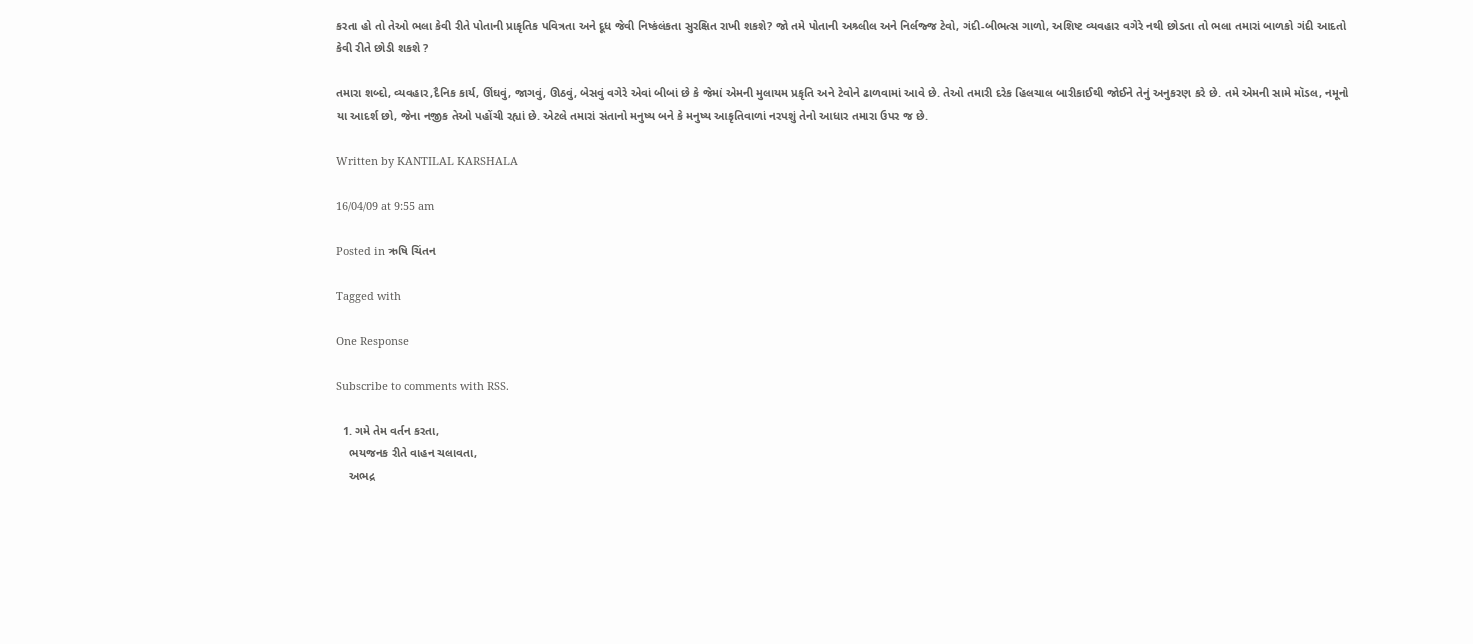કરતા હો તો તેઓ ભલા કેવી રીતે પોતાની પ્રાકૃતિક પવિત્રતા અને દૂધ જેવી નિષ્કંલંકતા સુરક્ષિત રાખી શકશે? જો તમે પોતાની અશ્ર્લીલ અને નિર્લજ્જ ટેવો, ગંદી-બીભત્સ ગાળો, અશિષ્ટ વ્યવહાર વગેરે નથી છોડતા તો ભલા તમારાં બાળકો ગંદી આદતો કેવી રીતે છોડી શકશે ?

તમારા શબ્દો, વ્યવહાર,દૈનિક કાર્ય, ઊંઘવું, જાગવું, ઊઠવું, બેસવું વગેરે એવાં બીબાં છે કે જેમાં એમની મુલાયમ પ્રકૃતિ અને ટેવોને ઢાળવામાં આવે છે. તેઓ તમારી દરેક હિલચાલ બારીકાઈથી જોઈને તેનું અનુકરણ કરે છે. તમે એમની સામે મૉડલ, નમૂનો યા આદર્શ છો, જેના નજીક તેઓ પહોંચી રહ્યાં છે. એટલે તમારાં સંતાનો મનુષ્ય બને કે મનુષ્ય આકૃતિવાળાં નરપશું તેનો આધાર તમારા ઉપર જ છે.

Written by KANTILAL KARSHALA

16/04/09 at 9:55 am

Posted in ઋષિ ચિંતન

Tagged with

One Response

Subscribe to comments with RSS.

  1. ગમે તેમ વર્તન કરતા,
    ભયજનક રીતે વાહન ચલાવતા,
    અભદ્ર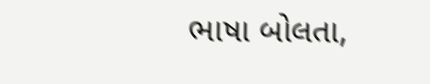ભાષા બોલતા,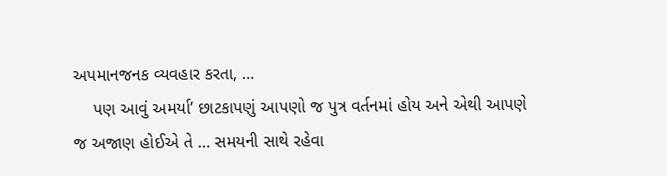અપમાનજનક વ્યવહાર કરતા, …
    પણ આવું અમર્યા’ છાટકાપણું આપણો જ પુત્ર વર્તનમાં હોય અને એથી આપણે જ અજાણ હોઈએ તે … સમયની સાથે રહેવા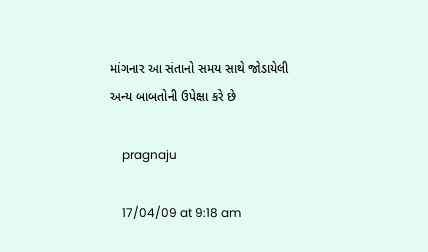માંગનાર આ સંતાનો સમય સાથે જોડાયેલી અન્ય બાબતોની ઉપેક્ષા કરે છે

    pragnaju

    17/04/09 at 9:18 am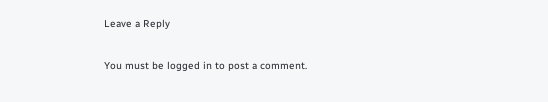Leave a Reply

You must be logged in to post a comment.